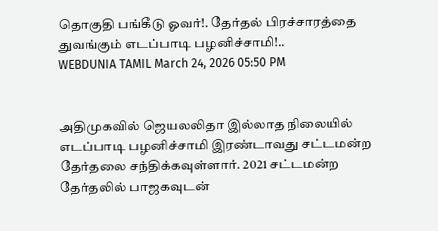தொகுதி பங்கீடு ஓவர்!. தேர்தல் பிரச்சாரத்தை துவங்கும் எடப்பாடி பழனிச்சாமி!..
WEBDUNIA TAMIL March 24, 2026 05:50 PM


அதிமுகவில் ஜெயலலிதா இல்லாத நிலையில் எடப்பாடி பழனிச்சாமி இரண்டாவது சட்டமன்ற தேர்தலை சந்திக்கவுள்ளார். 2021 சட்டமன்ற தேர்தலில் பாஜகவுடன்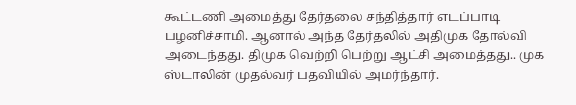கூட்டணி அமைத்து தேர்தலை சந்தித்தார் எடப்பாடி பழனிச்சாமி. ஆனால் அந்த தேர்தலில் அதிமுக தோல்வி அடைந்தது. திமுக வெற்றி பெற்று ஆட்சி அமைத்தது.. முக ஸ்டாலின் முதல்வர் பதவியில் அமர்ந்தார்.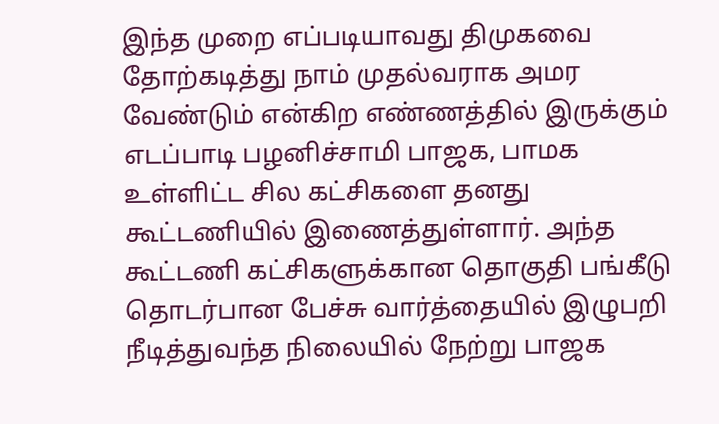இந்த முறை எப்படியாவது திமுகவை தோற்கடித்து நாம் முதல்வராக அமர வேண்டும் என்கிற எண்ணத்தில் இருக்கும் எடப்பாடி பழனிச்சாமி பாஜக, பாமக உள்ளிட்ட சில கட்சிகளை தனது கூட்டணியில் இணைத்துள்ளார். அந்த கூட்டணி கட்சிகளுக்கான தொகுதி பங்கீடு தொடர்பான பேச்சு வார்த்தையில் இழுபறி நீடித்துவந்த நிலையில் நேற்று பாஜக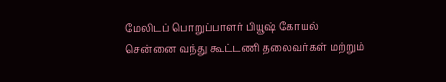மேலிடப் பொறுப்பாளர் பியூஷ் கோயல் சென்னை வந்து கூட்டணி தலைவர்கள் மற்றும்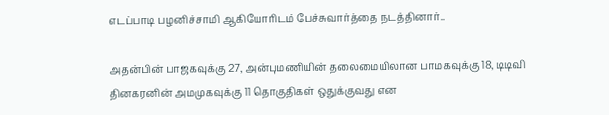எடப்பாடி பழனிச்சாமி ஆகியோரிடம் பேச்சுவார்த்தை நடத்தினார்..

அதன்பின் பாஜகவுக்கு 27, அன்புமணியின் தலைமையிலான பாமகவுக்கு 18, டிடிவி தினகரனின் அமமுகவுக்கு 11 தொகுதிகள் ஒதுக்குவது என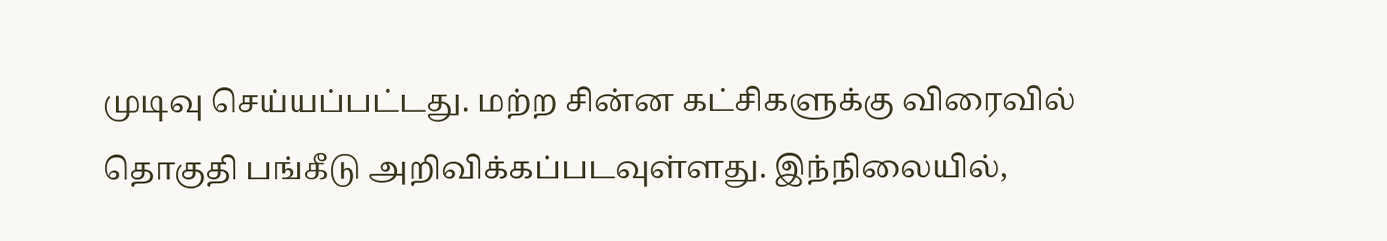முடிவு செய்யப்பட்டது. மற்ற சின்ன கட்சிகளுக்கு விரைவில் தொகுதி பங்கீடு அறிவிக்கப்படவுள்ளது. இந்நிலையில்,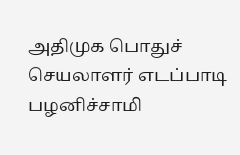அதிமுக பொதுச் செயலாளர் எடப்பாடி பழனிச்சாமி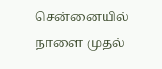சென்னையில் நாளை முதல்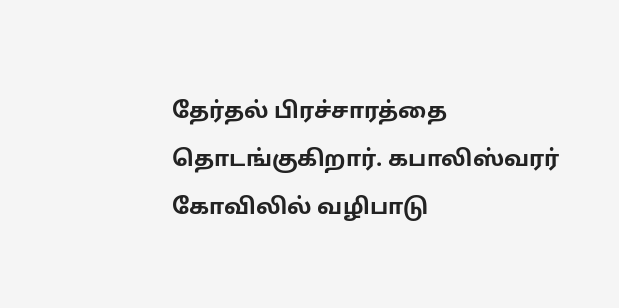தேர்தல் பிரச்சாரத்தை தொடங்குகிறார். கபாலிஸ்வரர் கோவிலில் வழிபாடு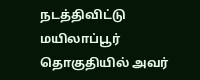நடத்திவிட்டு மயிலாப்பூர் தொகுதியில் அவர்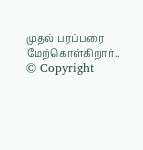முதல் பரப்பரை மேற்கொள்கிறார்..
© Copyright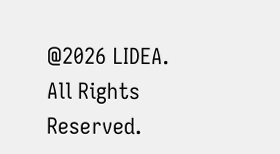@2026 LIDEA. All Rights Reserved.